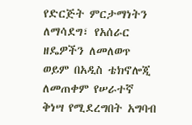የድርጅት ምርታማነትን ለማሳደግ፣ የአሰራር ዘዴዎችን ለመለወጥ ወይም በአዲስ ቴክኖሎጂ ለመጠቀም የሠራተኛ ቅነሣ የሚደረግበት አግባብ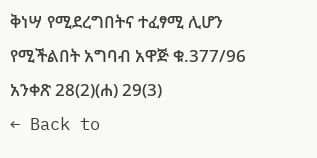ቅነሣ የሚደረግበትና ተፈፃሚ ሊሆን የሚችልበት አግባብ አዋጅ ቁ.377/96 አንቀጽ 28(2)(ሐ) 29(3)
← Back to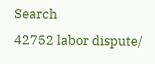Search
42752 labor dispute/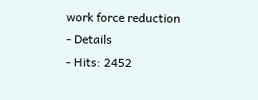work force reduction
- Details
- Hits: 2452